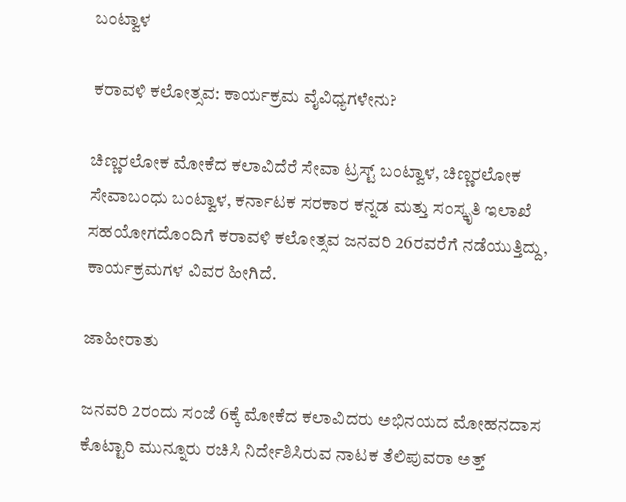ಬಂಟ್ವಾಳ

ಕರಾವಳಿ ಕಲೋತ್ಸವ: ಕಾರ್ಯಕ್ರಮ ವೈವಿಧ್ಯಗಳೇನು?

ಚಿಣ್ಣರಲೋಕ ಮೋಕೆದ ಕಲಾವಿದೆರೆ ಸೇವಾ ಟ್ರಸ್ಟ್ ಬಂಟ್ವಾಳ, ಚಿಣ್ಣರಲೋಕ ಸೇವಾಬಂಧು ಬಂಟ್ವಾಳ, ಕರ್ನಾಟಕ ಸರಕಾರ ಕನ್ನಡ ಮತ್ತು ಸಂಸ್ಕೃತಿ ಇಲಾಖೆ ಸಹಯೋಗದೊಂದಿಗೆ ಕರಾವಳಿ ಕಲೋತ್ಸವ ಜನವರಿ 26ರವರೆಗೆ ನಡೆಯುತ್ತಿದ್ದು, ಕಾರ್ಯಕ್ರಮಗಳ ವಿವರ ಹೀಗಿದೆ.

ಜಾಹೀರಾತು

ಜನವರಿ 2ರಂದು ಸಂಜೆ 6ಕ್ಕೆ ಮೋಕೆದ ಕಲಾವಿದರು ಅಭಿನಯದ ಮೋಹನದಾಸ ಕೊಟ್ಟಾರಿ ಮುನ್ನೂರು ರಚಿಸಿ ನಿರ್ದೇಶಿಸಿರುವ ನಾಟಕ ತೆಲಿಪುವರಾ ಅತ್ತ್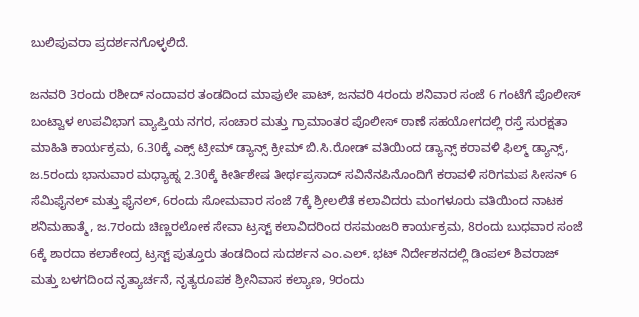ಬುಲಿಪುವರಾ ಪ್ರದರ್ಶನಗೊಳ್ಳಲಿದೆ.

ಜನವರಿ 3ರಂದು ರಶೀದ್ ನಂದಾವರ ತಂಡದಿಂದ ಮಾಪುಲೇ ಪಾಟ್, ಜನವರಿ 4ರಂದು ಶನಿವಾರ ಸಂಜೆ 6 ಗಂಟೆಗೆ ಪೊಲೀಸ್ ಬಂಟ್ವಾಳ ಉಪವಿಭಾಗ ವ್ಯಾಪ್ತಿಯ ನಗರ, ಸಂಚಾರ ಮತ್ತು ಗ್ರಾಮಾಂತರ ಪೊಲೀಸ್ ಠಾಣೆ ಸಹಯೋಗದಲ್ಲಿ ರಸ್ತೆ ಸುರಕ್ಷತಾ ಮಾಹಿತಿ ಕಾರ್ಯಕ್ರಮ, 6.30ಕ್ಕೆ ಎಕ್ಸ್ ಟ್ರೀಮ್ ಡ್ಯಾನ್ಸ್ ಕ್ರೀಮ್ ಬಿ.ಸಿ.ರೋಡ್ ವತಿಯಿಂದ ಡ್ಯಾನ್ಸ್ ಕರಾವಳಿ ಫಿಲ್ಮ್ ಡ್ಯಾನ್ಸ್, ಜ.5ರಂದು ಭಾನುವಾರ ಮಧ್ಯಾಹ್ನ 2.30ಕ್ಕೆ ಕೀರ್ತಿಶೇಷ ತೀರ್ಥಪ್ರಸಾದ್ ಸವಿನೆನಪಿನೊಂದಿಗೆ ಕರಾವಳಿ ಸರಿಗಮಪ ಸೀಸನ್ 6 ಸೆಮಿಫೈನಲ್ ಮತ್ತು ಫೈನಲ್, 6ರಂದು ಸೋಮವಾರ ಸಂಜೆ 7ಕ್ಕೆ ಶ್ರೀಲಲಿತೆ ಕಲಾವಿದರು ಮಂಗಳೂರು ವತಿಯಿಂದ ನಾಟಕ ಶನಿಮಹಾತ್ಮೆ, ಜ.7ರಂದು ಚಿಣ್ಣರಲೋಕ ಸೇವಾ ಟ್ರಸ್ಟ್ ಕಲಾವಿದರಿಂದ ರಸಮಂಜರಿ ಕಾರ್ಯಕ್ರಮ, 8ರಂದು ಬುಧವಾರ ಸಂಜೆ 6ಕ್ಕೆ ಶಾರದಾ ಕಲಾಕೇಂದ್ರ ಟ್ರಸ್ಟ್ ಪುತ್ತೂರು ತಂಡದಿಂದ ಸುದರ್ಶನ ಎಂ.ಎಲ್. ಭಟ್ ನಿರ್ದೇಶನದಲ್ಲಿ ಡಿಂಪಲ್ ಶಿವರಾಜ್ ಮತ್ತು ಬಳಗದಿಂದ ನೃತ್ಯಾರ್ಚನೆ, ನೃತ್ಯರೂಪಕ ಶ್ರೀನಿವಾಸ ಕಲ್ಯಾಣ, 9ರಂದು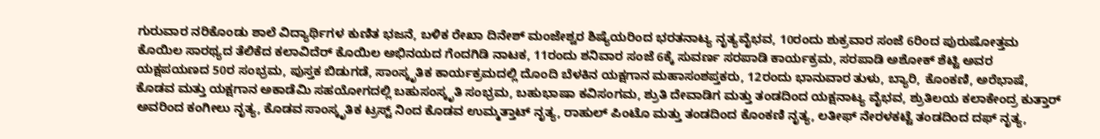ಗುರುವಾರ ನರಿಕೊಂಡು ಶಾಲೆ ವಿದ್ಯಾರ್ಥಿಗಳ ಕುಣಿತ ಭಜನೆ, ಬಳಿಕ ರೇಖಾ ದಿನೇಶ್ ಮಂಜೇಶ್ವರ ಶಿಷ್ಯೆಯರಿಂದ ಭರತನಾಟ್ಯ ನೃತ್ಯವೈಭವ, 10ರಂದು ಶುಕ್ರವಾರ ಸಂಜೆ 6ರಿಂದ ಪುರುಷೋತ್ತಮ ಕೊಯಿಲ ಸಾರಥ್ಯದ ತೆಲಿಕೆದ ಕಲಾವಿದೆರ್ ಕೊಯಿಲ ಅಭಿನಯದ ಗೆಂದಗಿಡಿ ನಾಟಕ, 11ರಂದು ಶನಿವಾರ ಸಂಜೆ 6ಕ್ಕೆ ಸುವರ್ಣ ಸರಪಾಡಿ ಕಾರ್ಯಕ್ರಮ, ಸರಪಾಡಿ ಅಶೋಕ್ ಶೆಟ್ಟಿ ಅವರ ಯಕ್ಷಪಯಣದ 50ರ ಸಂಭ್ರಮ, ಪುಸ್ತಕ ಬಿಡುಗಡೆ, ಸಾಂಸ್ಕೃತಿಕ ಕಾರ್ಯಕ್ರಮದಲ್ಲಿ ದೊಂದಿ ಬೆಳಕಿನ ಯಕ್ಷಗಾನ ಮಹಾಸಂಶಪ್ತಕರು, 12ರಂದು ಭಾನುವಾರ ತುಳು, ಬ್ಯಾರಿ, ಕೊಂಕಣಿ, ಅರೆಭಾಷೆ, ಕೊಡವ ಮತ್ತು ಯಕ್ಷಗಾನ ಅಕಾಡೆಮಿ ಸಹಯೋಗದಲ್ಲಿ ಬಹುಸಂಸ್ಕೃತಿ ಸಂಭ್ರಮ, ಬಹುಭಾಷಾ ಕವಿಸಂಗಮ, ಶ್ರುತಿ ದೇವಾಡಿಗ ಮತ್ತು ತಂಡದಿಂದ ಯಕ್ಷನಾಟ್ಯ ವೈಭವ, ಶ್ರುತಿಲಯ ಕಲಾಕೇಂದ್ರ ಕುತ್ತಾರ್ ಅವರಿಂದ ಕಂಗೀಲು ನೃತ್ಯ, ಕೊಡವ ಸಾಂಸ್ಕೃತಿಕ ಟ್ರಸ್ಟ್ ನಿಂದ ಕೊಡವ ಉಮ್ಮತ್ತಾಟ್ ನೃತ್ಯ, ರಾಹುಲ್ ಪಿಂಟೊ ಮತ್ತು ತಂಡದಿಂದ ಕೊಂಕಣಿ ನೃತ್ಯ, ಲತೀಫ್ ನೇರಳಕಟ್ಟೆ ತಂಡದಿಂದ ದಫ್ ನೃತ್ಯ,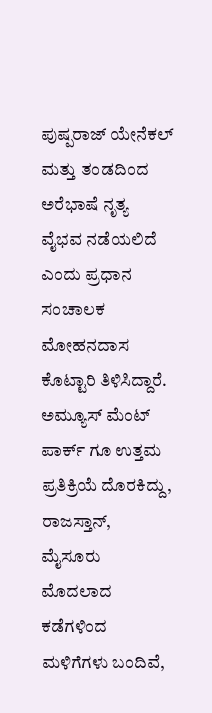ಪುಷ್ಪರಾಜ್ ಯೇನೆಕಲ್ ಮತ್ತು ತಂಡದಿಂದ ಅರೆಭಾಷೆ ನೃತ್ಯ ವೈಭವ ನಡೆಯಲಿದೆ ಎಂದು ಪ್ರಧಾನ ಸಂಚಾಲಕ ಮೋಹನದಾಸ ಕೊಟ್ಟಾರಿ ತಿಳಿಸಿದ್ದಾರೆ. ಅಮ್ಯೂಸ್ ಮೆಂಟ್ ಪಾರ್ಕ್ ಗೂ ಉತ್ತಮ ಪ್ರತಿಕ್ರಿಯೆ ದೊರಕಿದ್ದು, ರಾಜಸ್ತಾನ್, ಮೈಸೂರು ಮೊದಲಾದ ಕಡೆಗಳಿಂದ ಮಳಿಗೆಗಳು ಬಂದಿವೆ,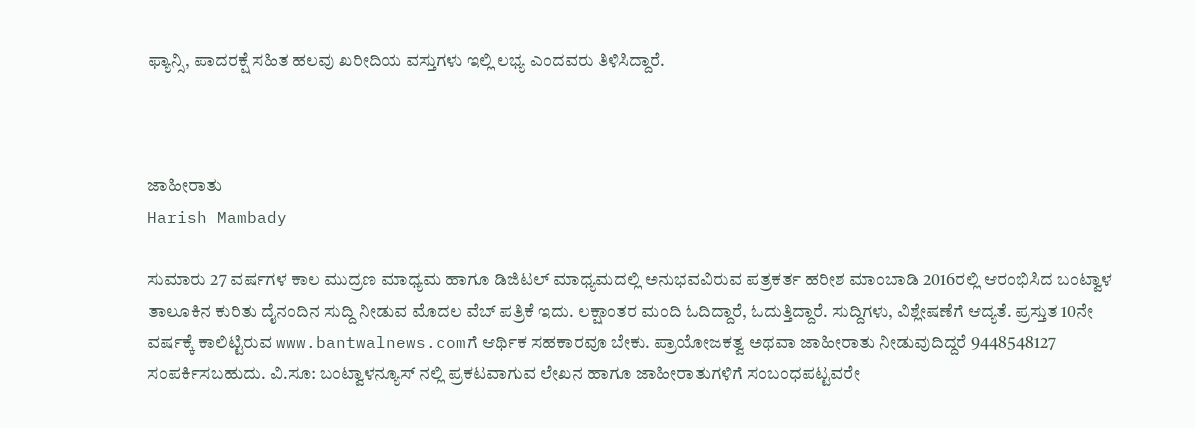ಫ್ಯಾನ್ಸಿ, ಪಾದರಕ್ಷೆ ಸಹಿತ ಹಲವು ಖರೀದಿಯ ವಸ್ತುಗಳು ಇಲ್ಲಿ ಲಭ್ಯ ಎಂದವರು ತಿಳಿಸಿದ್ದಾರೆ.



ಜಾಹೀರಾತು
Harish Mambady

ಸುಮಾರು 27 ವರ್ಷಗಳ ಕಾಲ ಮುದ್ರಣ ಮಾಧ್ಯಮ ಹಾಗೂ ಡಿಜಿಟಲ್ ಮಾಧ್ಯಮದಲ್ಲಿ ಅನುಭವವಿರುವ ಪತ್ರಕರ್ತ ಹರೀಶ ಮಾಂಬಾಡಿ 2016ರಲ್ಲಿ ಆರಂಭಿಸಿದ ಬಂಟ್ವಾಳ ತಾಲೂಕಿನ ಕುರಿತು ದೈನಂದಿನ ಸುದ್ದಿ ನೀಡುವ ಮೊದಲ ವೆಬ್ ಪತ್ರಿಕೆ ಇದು. ಲಕ್ಷಾಂತರ ಮಂದಿ ಓದಿದ್ದಾರೆ, ಓದುತ್ತಿದ್ದಾರೆ. ಸುದ್ದಿಗಳು, ವಿಶ್ಲೇಷಣೆಗೆ ಆದ್ಯತೆ. ಪ್ರಸ್ತುತ 10ನೇ ವರ್ಷಕ್ಕೆ ಕಾಲಿಟ್ಟಿರುವ www.bantwalnews.comಗೆ ಆರ್ಥಿಕ ಸಹಕಾರವೂ ಬೇಕು. ಪ್ರಾಯೋಜಕತ್ವ ಅಥವಾ ಜಾಹೀರಾತು ನೀಡುವುದಿದ್ದರೆ 9448548127 ಸಂಪರ್ಕಿಸಬಹುದು. ವಿ.ಸೂ: ಬಂಟ್ವಾಳನ್ಯೂಸ್ ನಲ್ಲಿ ಪ್ರಕಟವಾಗುವ ಲೇಖನ ಹಾಗೂ ಜಾಹೀರಾತುಗಳಿಗೆ ಸಂಬಂಧಪಟ್ಟವರೇ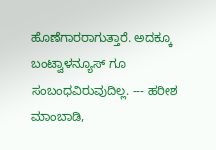ಹೊಣೆಗಾರರಾಗುತ್ತಾರೆ. ಅದಕ್ಕೂ ಬಂಟ್ವಾಳನ್ಯೂಸ್ ಗೂ ಸಂಬಂಧವಿರುವುದಿಲ್ಲ. --- ಹರೀಶ ಮಾಂಬಾಡಿ,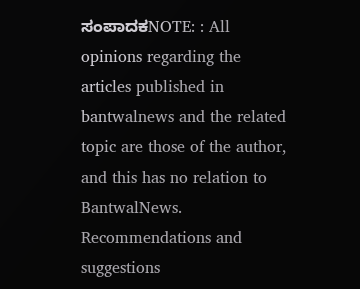ಸಂಪಾದಕNOTE: : All opinions regarding the articles published in bantwalnews and the related topic are those of the author, and this has no relation to BantwalNews. Recommendations and suggestions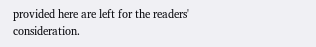provided here are left for the readers' consideration.